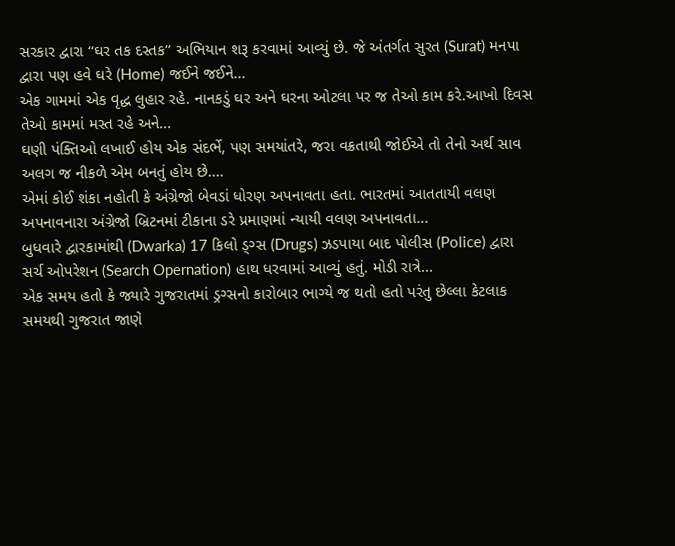સરકાર દ્વારા ‘‘ઘર તક દસ્તક’’ અભિયાન શરૂ કરવામાં આવ્યું છે. જે અંતર્ગત સુરત (Surat) મનપા દ્વારા પણ હવે ઘરે (Home) જઈને જઈને...
એક ગામમાં એક વૃદ્ધ લુહાર રહે. નાનકડું ઘર અને ઘરના ઓટલા પર જ તેઓ કામ કરે.આખો દિવસ તેઓ કામમાં મસ્ત રહે અને...
ઘણી પંક્તિઓ લખાઈ હોય એક સંદર્ભે, પણ સમયાંતરે, જરા વક્રતાથી જોઈએ તો તેનો અર્થ સાવ અલગ જ નીકળે એમ બનતું હોય છે....
એમાં કોઈ શંકા નહોતી કે અંગ્રેજો બેવડાં ધોરણ અપનાવતા હતા. ભારતમાં આતતાયી વલણ અપનાવનારા અંગ્રેજો બ્રિટનમાં ટીકાના ડરે પ્રમાણમાં ન્યાયી વલણ અપનાવતા...
બુધવારે દ્વારકામાંથી (Dwarka) 17 કિલો ડ્ગ્સ (Drugs) ઝડપાયા બાદ પોલીસ (Police) દ્વારા સર્ચ ઓપરેશન (Search Opernation) હાથ ધરવામાં આવ્યું હતું. મોડી રાત્રે...
એક સમય હતો કે જ્યારે ગુજરાતમાં ડ્રગ્સનો કારોબાર ભાગ્યે જ થતો હતો પરંતુ છેલ્લા કેટલાક સમયથી ગુજરાત જાણે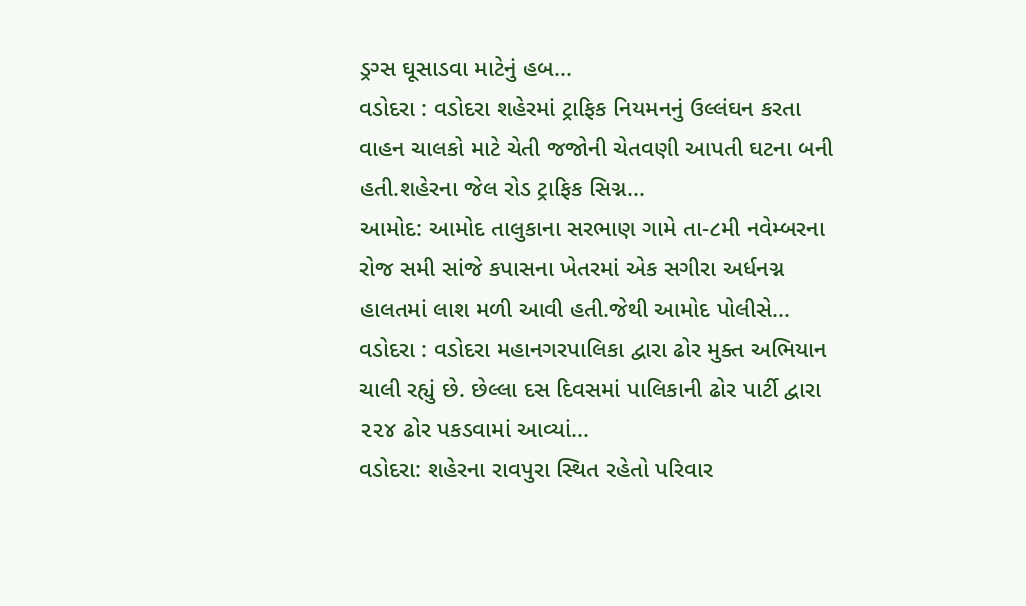ડ્રગ્સ ઘૂસાડવા માટેનું હબ...
વડોદરા : વડોદરા શહેરમાં ટ્રાફિક નિયમનનું ઉલ્લંઘન કરતા વાહન ચાલકો માટે ચેતી જજોની ચેતવણી આપતી ઘટના બની હતી.શહેરના જેલ રોડ ટ્રાફિક સિગ્ન...
આમોદ: આમોદ તાલુકાના સરભાણ ગામે તા-૮મી નવેમ્બરના રોજ સમી સાંજે કપાસના ખેતરમાં એક સગીરા અર્ધનગ્ન હાલતમાં લાશ મળી આવી હતી.જેથી આમોદ પોલીસે...
વડોદરા : વડોદરા મહાનગરપાલિકા દ્વારા ઢોર મુક્ત અભિયાન ચાલી રહ્યું છે. છેલ્લા દસ દિવસમાં પાલિકાની ઢોર પાર્ટી દ્વારા ૨૨૪ ઢોર પકડવામાં આવ્યાં...
વડોદરા: શહેરના રાવપુરા સ્થિત રહેતો પરિવાર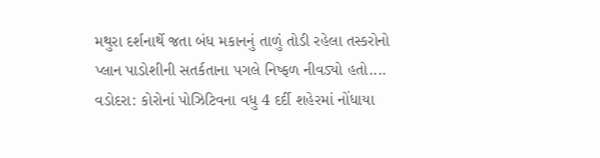મથુરા દર્શનાર્થે જતા બંધ મકાનનું તાળું તોડી રહેલા તસ્કરોનો પ્લાન પાડોશીની સતર્કતાના પગલે નિષ્ફળ નીવડ્યો હતો....
વડોદરા: કોરોનાં પોઝિટિવના વધુ 4 દર્દી શહેરમાં નોંધાયા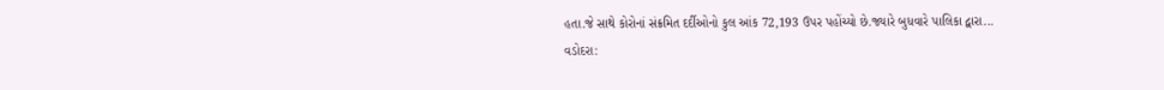હતા.જે સાથે કોરોનાં સંક્રમિત દર્દીઓનો કુલ આંક 72,193 ઉપર પહોંચ્યો છે.જ્યારે બુધવારે પાલિકા દ્વારા...
વડોદરા: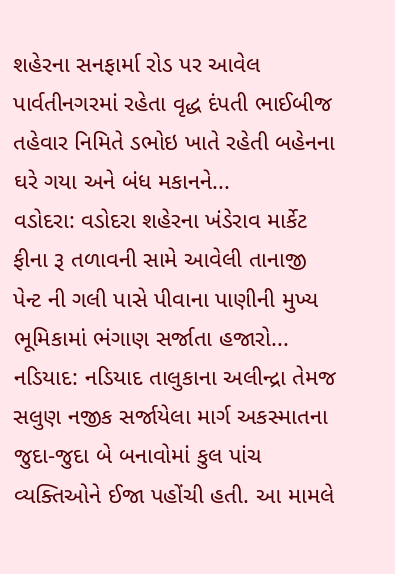શહેરના સનફાર્મા રોડ પર આવેલ પાર્વતીનગરમાં રહેતા વૃદ્ધ દંપતી ભાઈબીજ તહેવાર નિમિતે ડભોઇ ખાતે રહેતી બહેનના ઘરે ગયા અને બંધ મકાનને...
વડોદરા: વડોદરા શહેરના ખંડેરાવ માર્કેટ ફીના રૂ તળાવની સામે આવેલી તાનાજી પેન્ટ ની ગલી પાસે પીવાના પાણીની મુખ્ય ભૂમિકામાં ભંગાણ સર્જાતા હજારો...
નડિયાદ: નડિયાદ તાલુકાના અલીન્દ્રા તેમજ સલુણ નજીક સર્જાયેલા માર્ગ અકસ્માતના જુદા-જુદા બે બનાવોમાં કુલ પાંચ વ્યક્તિઓને ઈજા પહોંચી હતી. આ મામલે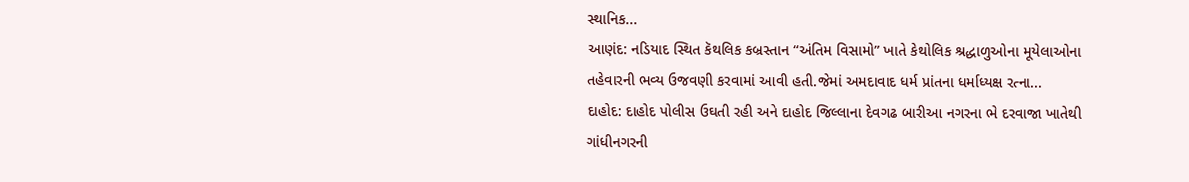સ્થાનિક...
આણંદ: નડિયાદ સ્થિત કૅથલિક કબ્રસ્તાન “અંતિમ વિસામો” ખાતે કેથોલિક શ્રદ્ધાળુઓના મૂયેલાઓના તહેવારની ભવ્ય ઉજવણી કરવામાં આવી હતી.જેમાં અમદાવાદ ધર્મ પ્રાંતના ધર્માધ્યક્ષ રત્ના...
દાહોદ: દાહોદ પોલીસ ઉઘતી રહી અને દાહોદ જિલ્લાના દેવગઢ બારીઆ નગરના ભે દરવાજા ખાતેથી ગાંધીનગરની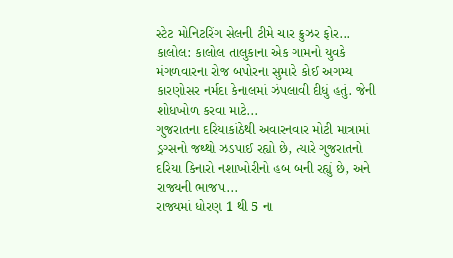સ્ટેટ મોનિટરિંગ સેલની ટીમે ચાર ક્રુઝર ફોર...
કાલોલ: કાલોલ તાલુકાના એક ગામનો યુવકે મંગળવારના રોજ બપોરના સુમારે કોઈ અગમ્ય કારણોસર નર્મદા કેનાલમાં ઝંપલાવી દીધું હતું. જેની શોધખોળ કરવા માટે...
ગુજરાતના દરિયાકાંઠેથી અવારનવાર મોટી માત્રામાં ડ્રગ્સનો જથ્થો ઝડપાઈ રહ્યો છે, ત્યારે ગુજરાતનો દરિયા કિનારો નશાખોરીનો હબ બની રહ્યું છે, અને રાજ્યની ભાજપ...
રાજ્યમાં ધોરણ 1 થી 5 ના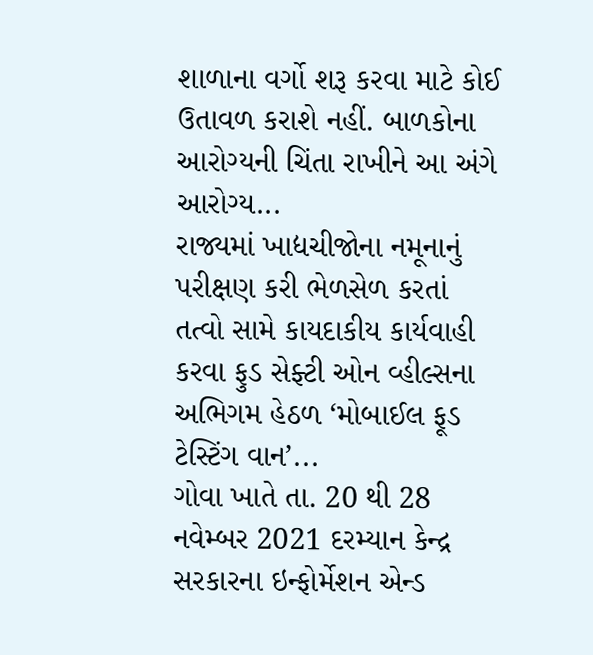શાળાના વર્ગો શરૂ કરવા માટે કોઈ ઉતાવળ કરાશે નહીં. બાળકોના આરોગ્યની ચિંતા રાખીને આ અંગે આરોગ્ય...
રાજ્યમાં ખાદ્યચીજોના નમૂનાનું પરીક્ષણ કરી ભેળસેળ કરતાં તત્વો સામે કાયદાકીય કાર્યવાહી કરવા ફુડ સેફ્ટી ઓન વ્હીલ્સના અભિગમ હેઠળ ‘મોબાઈલ ફૂડ ટેસ્ટિંગ વાન’...
ગોવા ખાતે તા. 20 થી 28 નવેમ્બર 2021 દરમ્યાન કેન્દ્ર સરકારના ઇન્ફોર્મેશન એન્ડ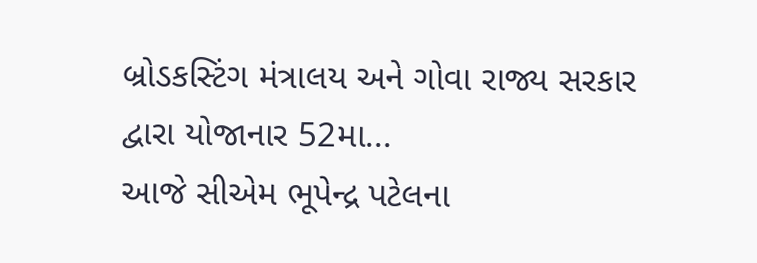બ્રોડકસ્ટિંગ મંત્રાલય અને ગોવા રાજ્ય સરકાર દ્વારા યોજાનાર 52મા...
આજે સીએમ ભૂપેન્દ્ર પટેલના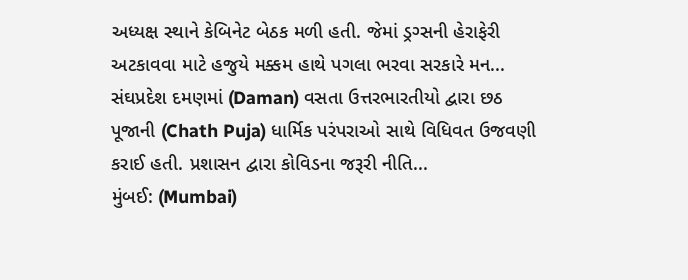અધ્યક્ષ સ્થાને કેબિનેટ બેઠક મળી હતી. જેમાં ડ્રગ્સની હેરાફેરી અટકાવવા માટે હજુયે મક્કમ હાથે પગલા ભરવા સરકારે મન...
સંઘપ્રદેશ દમણમાં (Daman) વસતા ઉત્તરભારતીયો દ્વારા છઠ પૂજાની (Chath Puja) ધાર્મિક પરંપરાઓ સાથે વિધિવત ઉજવણી કરાઈ હતી. પ્રશાસન દ્વારા કોવિડના જરૂરી નીતિ...
મુંબઈ: (Mumbai)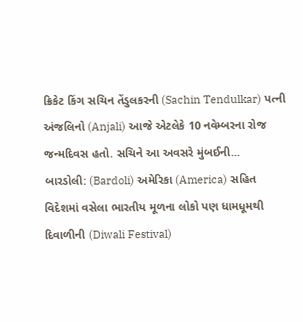ક્રિકેટ કિંગ સચિન તેંડુલકરની (Sachin Tendulkar) પત્ની અંજલિનો (Anjali) આજે એટલેકે 10 નવેમ્બરના રોજ જન્મદિવસ હતો. સચિને આ અવસરે મુંબઈની...
બારડોલી: (Bardoli) અમેરિકા (America) સહિત વિદેશમાં વસેલા ભારતીય મૂળના લોકો પણ ધામધૂમથી દિવાળીની (Diwali Festival)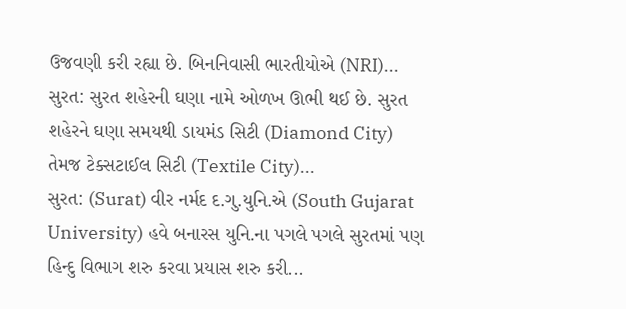ઉજવણી કરી રહ્યા છે. બિનનિવાસી ભારતીયોએ (NRI)...
સુરત: સુરત શહેરની ઘણા નામે ઓળખ ઊભી થઈ છે. સુરત શહેરને ઘણા સમયથી ડાયમંડ સિટી (Diamond City) તેમજ ટેક્સટાઈલ સિટી (Textile City)...
સુરત: (Surat) વીર નર્મદ દ.ગુ.યુનિ.એ (South Gujarat University) હવે બનારસ યુનિ.ના પગલે પગલે સુરતમાં પણ હિન્દુ વિભાગ શરુ કરવા પ્રયાસ શરુ કરી...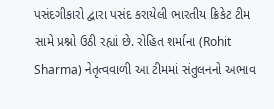પસંદગીકારો દ્વારા પસંદ કરાયેલી ભારતીય ક્રિકેટ ટીમ સામે પ્રશ્નો ઉઠી રહ્યાં છે. રોહિત શર્માના (Rohit Sharma) નેતૃત્વવાળી આ ટીમમાં સંતુલનનો અભાવ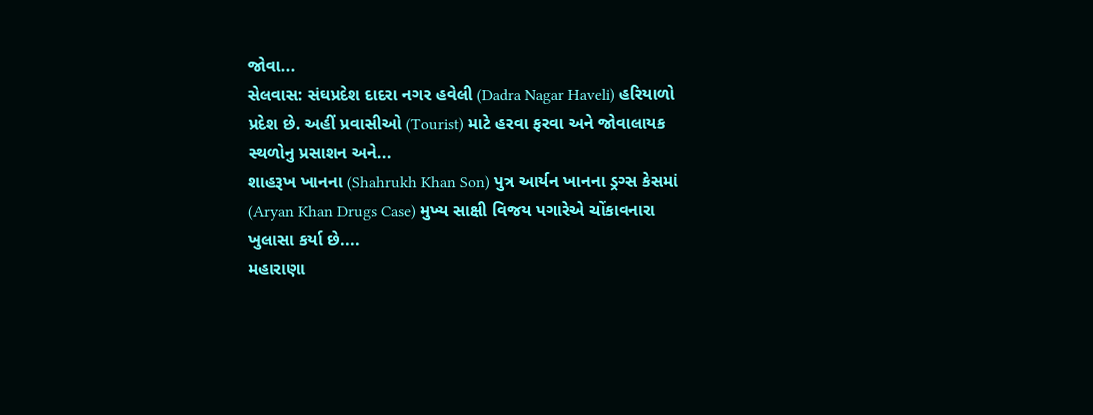જોવા...
સેલવાસ: સંઘપ્રદેશ દાદરા નગર હવેલી (Dadra Nagar Haveli) હરિયાળો પ્રદેશ છે. અહીં પ્રવાસીઓ (Tourist) માટે હરવા ફરવા અને જોવાલાયક સ્થળોનુ પ્રસાશન અને...
શાહરૂખ ખાનના (Shahrukh Khan Son) પુત્ર આર્યન ખાનના ડ્રગ્સ કેસમાં (Aryan Khan Drugs Case) મુખ્ય સાક્ષી વિજય પગારેએ ચોંકાવનારા ખુલાસા કર્યા છે....
મહારાણા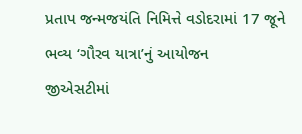પ્રતાપ જન્મજયંતિ નિમિત્તે વડોદરામાં 17 જૂને ભવ્ય ‘ગૌરવ યાત્રા’નું આયોજન
જીએસટીમાં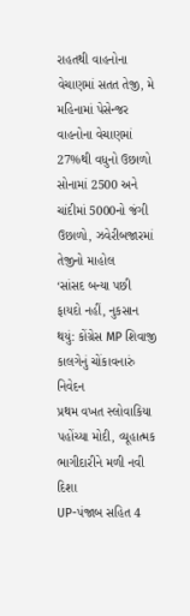રાહતથી વાહનોના વેચાણમાં સતત તેજી, મે મહિનામાં પેસેન્જર વાહનોના વેચાણમાં 27%થી વધુનો ઉછાળો
સોનામાં 2500 અને ચાંદીમાં 5000નો જંગી ઉછાળો, ઝવેરીબજારમાં તેજીનો માહોલ
‘સાંસદ બન્યા પછી ફાયદો નહીં, નુકસાન થયું: કોંગ્રેસ MP શિવાજી કાલગેનું ચોંકાવનારું નિવેદન
પ્રથમ વખત સ્લોવાકિયા પહોંચ્યા મોદી, વ્યૂહાત્મક ભાગીદારીને મળી નવી દિશા
UP-પંજાબ સહિત 4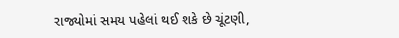રાજ્યોમાં સમય પહેલાં થઈ શકે છે ચૂંટણી,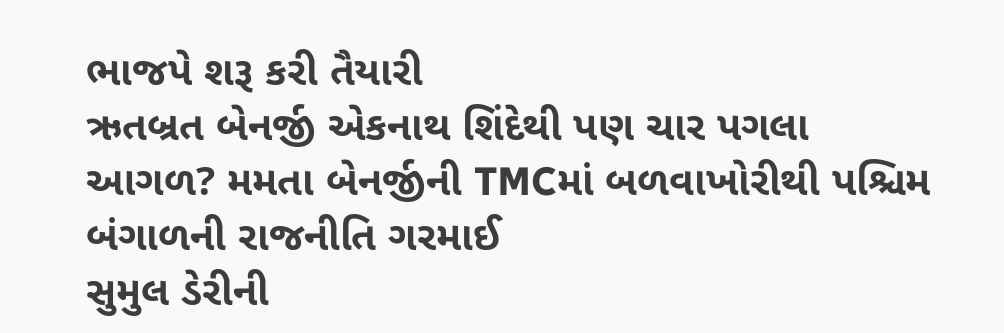ભાજપે શરૂ કરી તૈયારી
ઋતબ્રત બેનર્જી એકનાથ શિંદેથી પણ ચાર પગલા આગળ? મમતા બેનર્જીની TMCમાં બળવાખોરીથી પશ્ચિમ બંગાળની રાજનીતિ ગરમાઈ
સુમુલ ડેરીની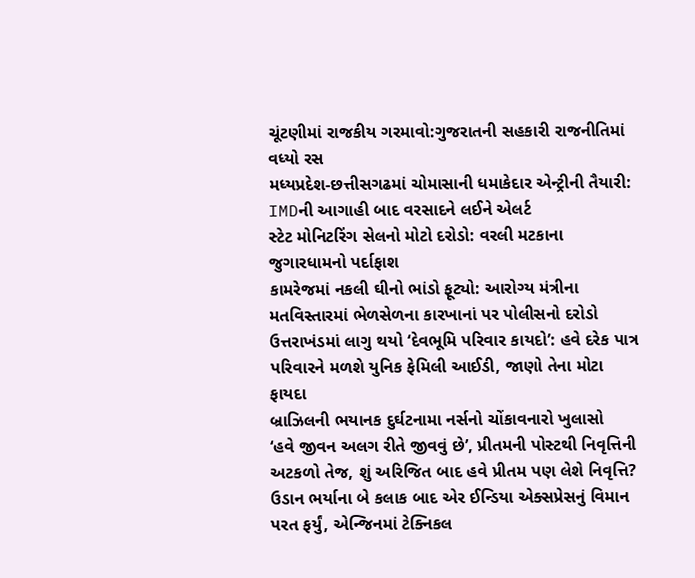ચૂંટણીમાં રાજકીય ગરમાવો:ગુજરાતની સહકારી રાજનીતિમાં વધ્યો રસ
મધ્યપ્રદેશ-છત્તીસગઢમાં ચોમાસાની ધમાકેદાર એન્ટ્રીની તૈયારી: IMDની આગાહી બાદ વરસાદને લઈને એલર્ટ
સ્ટેટ મોનિટરિંગ સેલનો મોટો દરોડો: વરલી મટકાના જુગારધામનો પર્દાફાશ
કામરેજમાં નકલી ઘીનો ભાંડો ફૂટ્યો: આરોગ્ય મંત્રીના મતવિસ્તારમાં ભેળસેળના કારખાનાં પર પોલીસનો દરોડો
ઉત્તરાખંડમાં લાગુ થયો ‘દેવભૂમિ પરિવાર કાયદો’: હવે દરેક પાત્ર પરિવારને મળશે યુનિક ફેમિલી આઈડી, જાણો તેના મોટા ફાયદા
બ્રાઝિલની ભયાનક દુર્ઘટનામા નર્સનો ચોંકાવનારો ખુલાસો
‘હવે જીવન અલગ રીતે જીવવું છે’, પ્રીતમની પોસ્ટથી નિવૃત્તિની અટકળો તેજ, શું અરિજિત બાદ હવે પ્રીતમ પણ લેશે નિવૃત્તિ?
ઉડાન ભર્યાના બે કલાક બાદ એર ઈન્ડિયા એક્સપ્રેસનું વિમાન પરત ફર્યું, એન્જિનમાં ટેક્નિકલ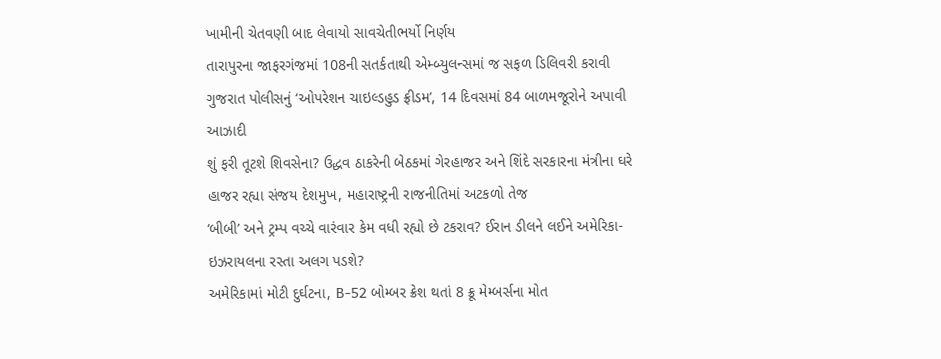ખામીની ચેતવણી બાદ લેવાયો સાવચેતીભર્યો નિર્ણય
તારાપુરના જાફરગંજમાં 108ની સતર્કતાથી એમ્બ્યુલન્સમાં જ સફળ ડિલિવરી કરાવી
ગુજરાત પોલીસનું ‘ઓપરેશન ચાઇલ્ડહુડ ફ્રીડમ’, 14 દિવસમાં 84 બાળમજૂરોને અપાવી આઝાદી
શું ફરી તૂટશે શિવસેના? ઉદ્ધવ ઠાકરેની બેઠકમાં ગેરહાજર અને શિંદે સરકારના મંત્રીના ઘરે હાજર રહ્યા સંજય દેશમુખ, મહારાષ્ટ્રની રાજનીતિમાં અટકળો તેજ
‘બીબી’ અને ટ્રમ્પ વચ્ચે વારંવાર કેમ વધી રહ્યો છે ટકરાવ? ઈરાન ડીલને લઈને અમેરિકા-ઇઝરાયલના રસ્તા અલગ પડશે?
અમેરિકામાં મોટી દુર્ઘટના, B-52 બોમ્બર ક્રેશ થતાં 8 ક્રૂ મેમ્બર્સના મોત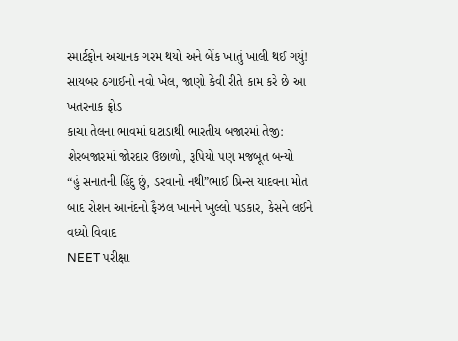સ્માર્ટફોન અચાનક ગરમ થયો અને બેંક ખાતું ખાલી થઈ ગયું! સાયબર ઠગાઈનો નવો ખેલ, જાણો કેવી રીતે કામ કરે છે આ ખતરનાક ફ્રોડ
કાચા તેલના ભાવમાં ઘટાડાથી ભારતીય બજારમાં તેજી: શેરબજારમાં જોરદાર ઉછાળો, રૂપિયો પણ મજબૂત બન્યો
“હું સનાતની હિંદુ છું, ડરવાનો નથી”ભાઈ પ્રિન્સ યાદવના મોત બાદ રોશન આનંદનો ફૈઝલ ખાનને ખુલ્લો પડકાર, કેસને લઈને વધ્યો વિવાદ
NEET પરીક્ષા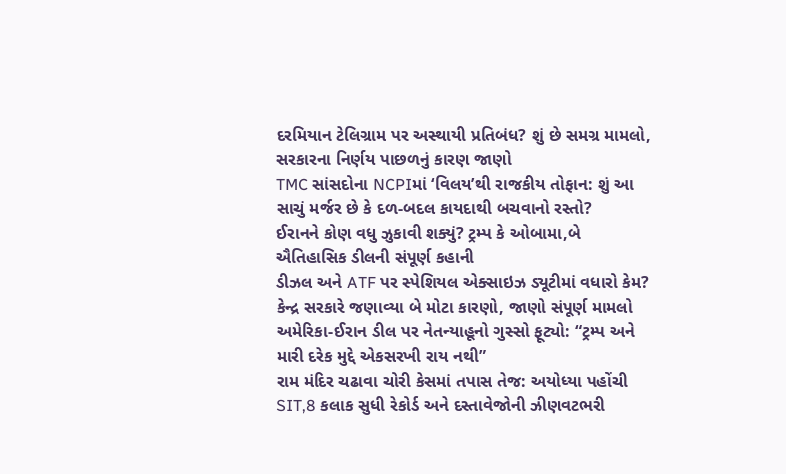દરમિયાન ટેલિગ્રામ પર અસ્થાયી પ્રતિબંધ? શું છે સમગ્ર મામલો, સરકારના નિર્ણય પાછળનું કારણ જાણો
TMC સાંસદોના NCPIમાં ‘વિલય’થી રાજકીય તોફાન: શું આ સાચું મર્જર છે કે દળ-બદલ કાયદાથી બચવાનો રસ્તો?
ઈરાનને કોણ વધુ ઝુકાવી શક્યું? ટ્રમ્પ કે ઓબામા,બે ઐતિહાસિક ડીલની સંપૂર્ણ કહાની
ડીઝલ અને ATF પર સ્પેશિયલ એક્સાઇઝ ડ્યૂટીમાં વધારો કેમ? કેન્દ્ર સરકારે જણાવ્યા બે મોટા કારણો, જાણો સંપૂર્ણ મામલો
અમેરિકા-ઈરાન ડીલ પર નેતન્યાહૂનો ગુસ્સો ફૂટ્યો: “ટ્રમ્પ અને મારી દરેક મુદ્દે એકસરખી રાય નથી”
રામ મંદિર ચઢાવા ચોરી કેસમાં તપાસ તેજ: અયોધ્યા પહોંચી SIT,8 કલાક સુધી રેકોર્ડ અને દસ્તાવેજોની ઝીણવટભરી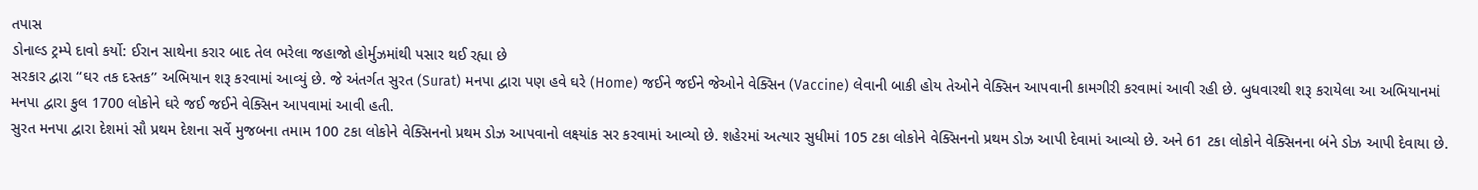તપાસ
ડોનાલ્ડ ટ્રમ્પે દાવો કર્યો: ઈરાન સાથેના કરાર બાદ તેલ ભરેલા જહાજો હોર્મુઝમાંથી પસાર થઈ રહ્યા છે
સરકાર દ્વારા ‘‘ઘર તક દસ્તક’’ અભિયાન શરૂ કરવામાં આવ્યું છે. જે અંતર્ગત સુરત (Surat) મનપા દ્વારા પણ હવે ઘરે (Home) જઈને જઈને જેઓને વેક્સિન (Vaccine) લેવાની બાકી હોય તેઓને વેક્સિન આપવાની કામગીરી કરવામાં આવી રહી છે. બુધવારથી શરૂ કરાયેલા આ અભિયાનમાં મનપા દ્વારા કુલ 1700 લોકોને ઘરે જઈ જઈને વેક્સિન આપવામાં આવી હતી.
સુરત મનપા દ્વારા દેશમાં સૌ પ્રથમ દેશના સર્વે મુજબના તમામ 100 ટકા લોકોને વેક્સિનનો પ્રથમ ડોઝ આપવાનો લક્ષ્યાંક સર કરવામાં આવ્યો છે. શહેરમાં અત્યાર સુધીમાં 105 ટકા લોકોને વેક્સિનનો પ્રથમ ડોઝ આપી દેવામાં આવ્યો છે. અને 61 ટકા લોકોને વેક્સિનના બંને ડોઝ આપી દેવાયા છે.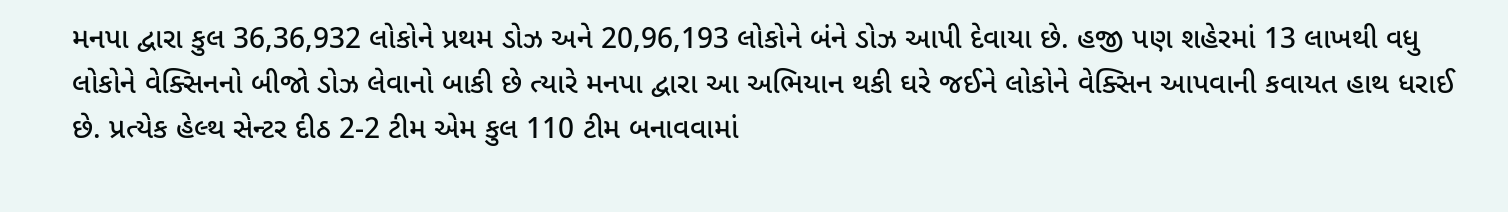મનપા દ્વારા કુલ 36,36,932 લોકોને પ્રથમ ડોઝ અને 20,96,193 લોકોને બંને ડોઝ આપી દેવાયા છે. હજી પણ શહેરમાં 13 લાખથી વધુ લોકોને વેક્સિનનો બીજો ડોઝ લેવાનો બાકી છે ત્યારે મનપા દ્વારા આ અભિયાન થકી ઘરે જઈને લોકોને વેક્સિન આપવાની કવાયત હાથ ધરાઈ છે. પ્રત્યેક હેલ્થ સેન્ટર દીઠ 2-2 ટીમ એમ કુલ 110 ટીમ બનાવવામાં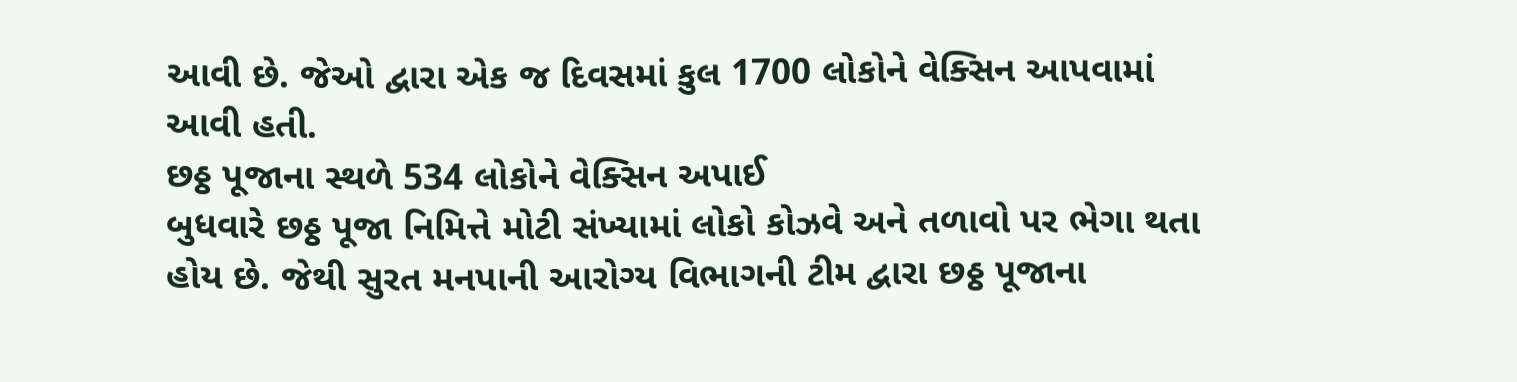આવી છે. જેઓ દ્વારા એક જ દિવસમાં કુલ 1700 લોકોને વેક્સિન આપવામાં આવી હતી.
છઠ્ઠ પૂજાના સ્થળે 534 લોકોને વેક્સિન અપાઈ
બુધવારે છઠ્ઠ પૂજા નિમિત્તે મોટી સંખ્યામાં લોકો કોઝવે અને તળાવો પર ભેગા થતા હોય છે. જેથી સુરત મનપાની આરોગ્ય વિભાગની ટીમ દ્વારા છઠ્ઠ પૂજાના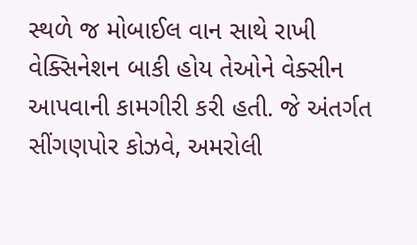સ્થળે જ મોબાઈલ વાન સાથે રાખી વેક્સિનેશન બાકી હોય તેઓને વેક્સીન આપવાની કામગીરી કરી હતી. જે અંતર્ગત સીંગણપોર કોઝવે, અમરોલી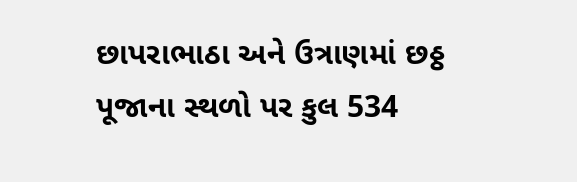છાપરાભાઠા અને ઉત્રાણમાં છઠ્ઠ પૂજાના સ્થળો પર કુલ 534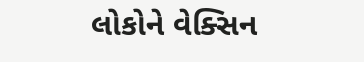લોકોને વેક્સિન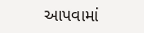આપવામાં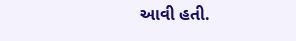આવી હતી.